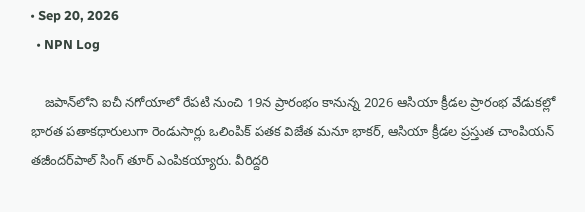• Sep 20, 2026
  • NPN Log

    జపాన్‌లోని ఐచీ నగోయాలో రేపటి నుంచి 19న ప్రారంభం కానున్న 2026 ఆసియా క్రీడల ప్రారంభ వేడుకల్లో భారత పతాకధారులుగా రెండుసార్లు ఒలింపిక్ పతక విజేత మనూ భాకర్, ఆసియా క్రీడల ప్రస్తుత చాంపియన్ తజీందర్‌పాల్ సింగ్ తూర్ ఎంపికయ్యారు. వీరిద్దరి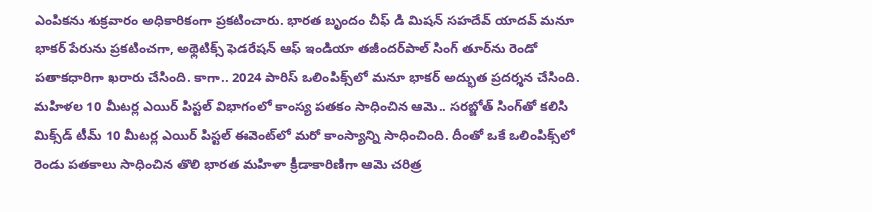ఎంపికను శుక్రవారం అధికారికంగా ప్రకటించారు. భారత బృందం చీఫ్ డి మిషన్ సహదేవ్ యాదవ్ మనూ భాకర్ పేరును ప్రకటించగా, అథ్లెటిక్స్ ఫెడరేషన్ ఆఫ్ ఇండియా తజీందర్‌పాల్ సింగ్ తూర్‌ను రెండో పతాకధారిగా ఖరారు చేసింది. కాగా.. 2024 పారిస్ ఒలింపిక్స్‌లో మనూ భాకర్ అద్భుత ప్రదర్శన చేసింది. మహిళల 10 మీటర్ల ఎయిర్ పిస్టల్ విభాగంలో కాంస్య పతకం సాధించిన ఆమె.. సరబ్జోత్ సింగ్‌తో కలిసి మిక్స్‌డ్ టీమ్ 10 మీటర్ల ఎయిర్ పిస్టల్ ఈవెంట్‌లో మరో కాంస్యాన్ని సాధించింది. దీంతో ఒకే ఒలింపిక్స్‌లో రెండు పతకాలు సాధించిన తొలి భారత మహిళా క్రీడాకారిణిగా ఆమె చరిత్ర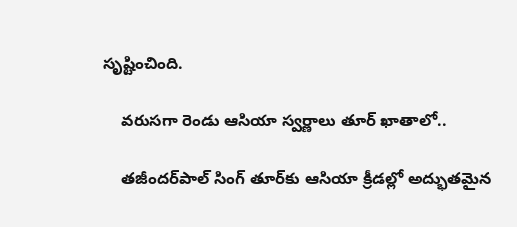సృష్టించింది.

    వరుసగా రెండు ఆసియా స్వర్ణాలు తూర్ ఖాతాలో..

    తజీందర్‌పాల్ సింగ్ తూర్‌కు ఆసియా క్రీడల్లో అద్భుతమైన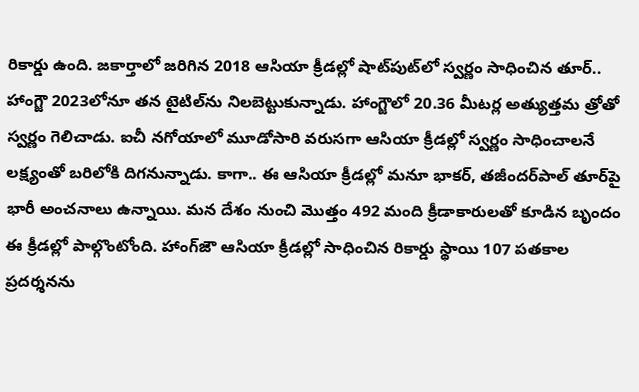రికార్డు ఉంది. జకార్తాలో జరిగిన 2018 ఆసియా క్రీడల్లో షాట్‌పుట్‌లో స్వర్ణం సాధించిన తూర్.. హాంగ్జౌ 2023లోనూ తన టైటిల్‌ను నిలబెట్టుకున్నాడు. హాంగ్జౌలో 20.36 మీటర్ల అత్యుత్తమ త్రోతో స్వర్ణం గెలిచాడు. ఐచీ నగోయాలో మూడోసారి వరుసగా ఆసియా క్రీడల్లో స్వర్ణం సాధించాలనే లక్ష్యంతో బరిలోకి దిగనున్నాడు. కాగా.. ఈ ఆసియా క్రీడల్లో మనూ భాకర్, తజీందర్‌పాల్ తూర్‌పై భారీ అంచనాలు ఉన్నాయి. మన దేశం నుంచి మొత్తం 492 మంది క్రీడాకారులతో కూడిన బృందం ఈ క్రీడల్లో పాల్గొంటోంది. హాంగ్‌జౌ ఆసియా క్రీడల్లో సాధించిన రికార్డు స్థాయి 107 పతకాల ప్రదర్శనను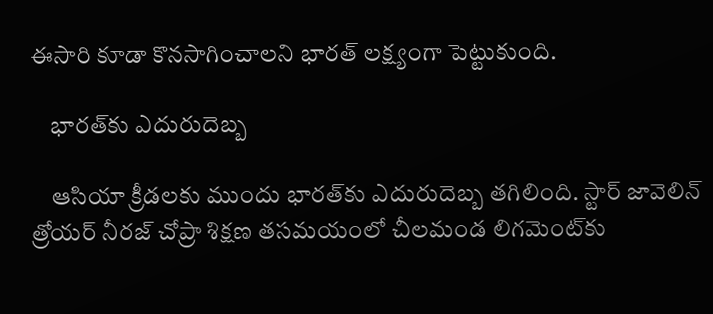ఈసారి కూడా కొనసాగించాలని భారత్ లక్ష్యంగా పెట్టుకుంది.

    భారత్‌కు ఎదురుదెబ్బ

    ఆసియా క్రీడలకు ముందు భారత్‌కు ఎదురుదెబ్బ తగిలింది. స్టార్ జావెలిన్ త్రోయర్ నీరజ్ చోప్రా శిక్షణ తసమయంలో చీలమండ లిగమెంట్‌కు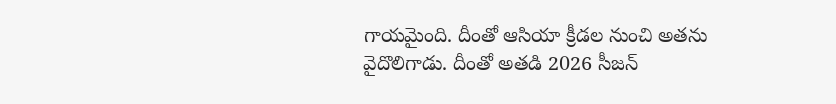గాయమైంది. దీంతో ఆసియా క్రీడల నుంచి అతను వైదొలిగాడు. దీంతో అతడి 2026 సీజన్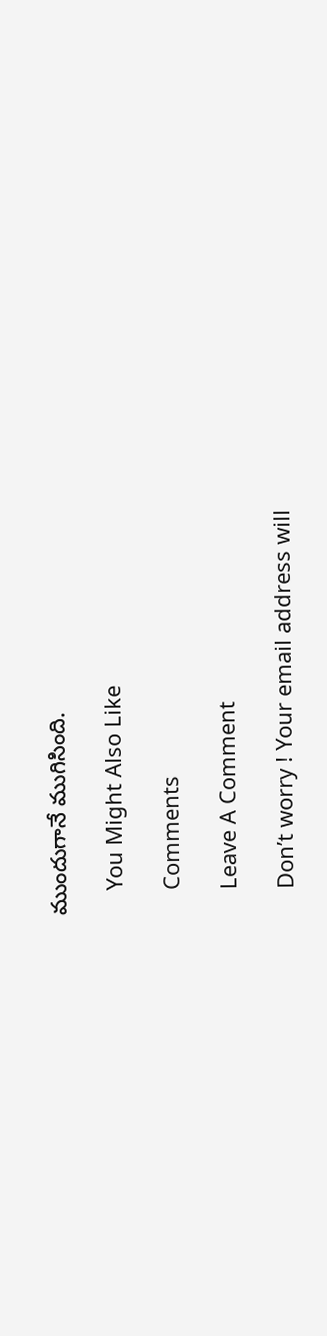ముందుగానే ముగిసింది.

    You Might Also Like

    Comments

    Leave A Comment

    Don’t worry ! Your email address will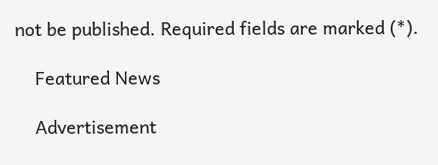not be published. Required fields are marked (*).

    Featured News

    Advertisement